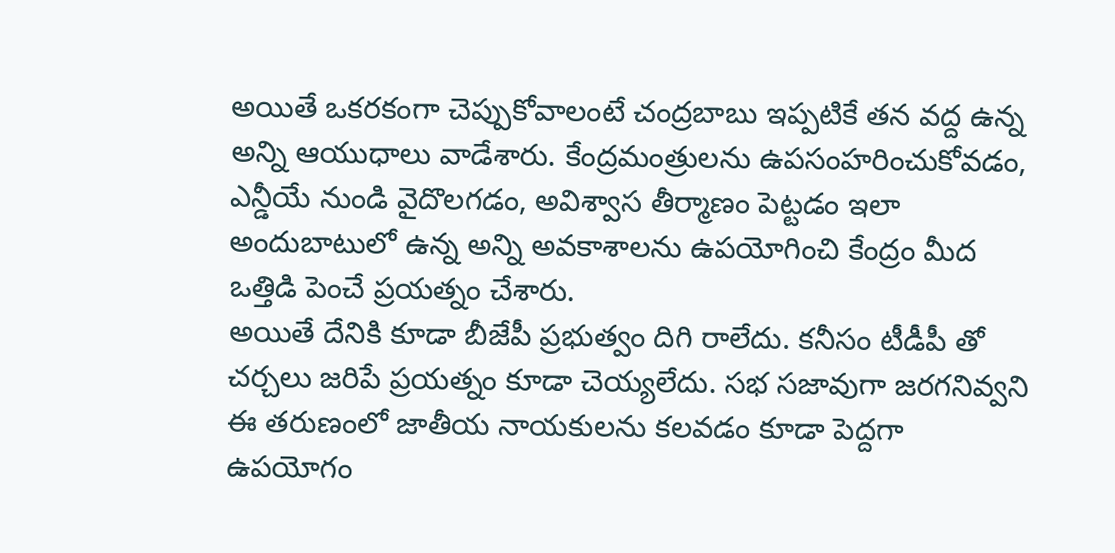అయితే ఒకరకంగా చెప్పుకోవాలంటే చంద్రబాబు ఇప్పటికే తన వద్ద ఉన్న అన్ని ఆయుధాలు వాడేశారు. కేంద్రమంత్రులను ఉపసంహరించుకోవడం, ఎన్డీయే నుండి వైదొలగడం, అవిశ్వాస తీర్మాణం పెట్టడం ఇలా అందుబాటులో ఉన్న అన్ని అవకాశాలను ఉపయోగించి కేంద్రం మీద ఒత్తిడి పెంచే ప్రయత్నం చేశారు.
అయితే దేనికి కూడా బీజేపీ ప్రభుత్వం దిగి రాలేదు. కనీసం టీడీపీ తో చర్చలు జరిపే ప్రయత్నం కూడా చెయ్యలేదు. సభ సజావుగా జరగనివ్వని ఈ తరుణంలో జాతీయ నాయకులను కలవడం కూడా పెద్దగా ఉపయోగం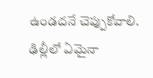ఉండదనే చెప్పుకోవాలి. ఢిల్లీలో ఏమైనా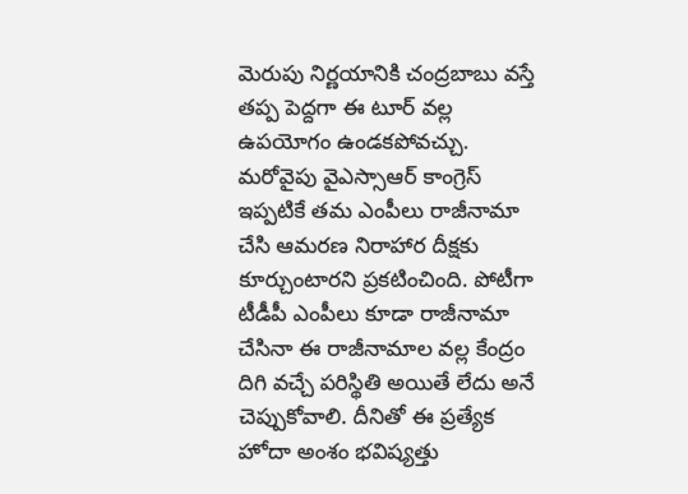మెరుపు నిర్ణయానికి చంద్రబాబు వస్తే తప్ప పెద్దగా ఈ టూర్ వల్ల ఉపయోగం ఉండకపోవచ్చు.
మరోవైపు వైఎస్సాఆర్ కాంగ్రెస్ ఇప్పటికే తమ ఎంపీలు రాజీనామా చేసి ఆమరణ నిరాహార దీక్షకు కూర్చుంటారని ప్రకటించింది. పోటీగా టీడీపీ ఎంపీలు కూడా రాజీనామా చేసినా ఈ రాజీనామాల వల్ల కేంద్రం దిగి వచ్చే పరిస్థితి అయితే లేదు అనే చెప్పుకోవాలి. దీనితో ఈ ప్రత్యేక హోదా అంశం భవిష్యత్తు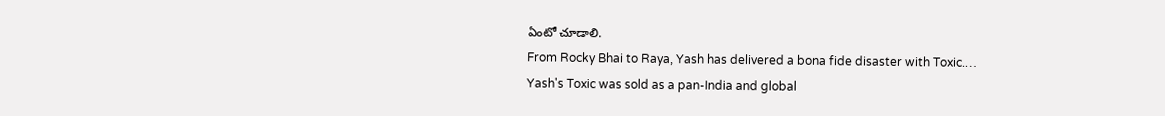ఏంటో చూడాలి.
From Rocky Bhai to Raya, Yash has delivered a bona fide disaster with Toxic.…
Yash's Toxic was sold as a pan-India and global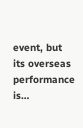event, but its overseas performance is…